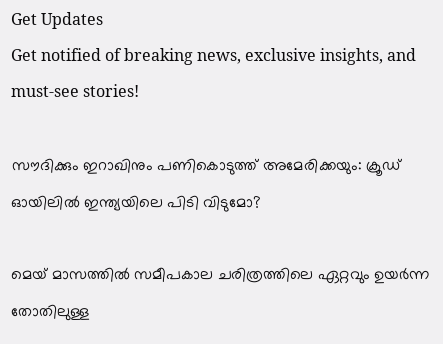Get Updates
Get notified of breaking news, exclusive insights, and must-see stories!

സൗദിക്കും ഇറാഖിനും പണികൊടുത്ത് അമേരിക്കയും: ക്രൂഡ് ഓയിലില്‍ ഇന്ത്യയിലെ പിടി വിടുമോ?

മെയ് മാസത്തില്‍ സമീപകാല ചരിത്രത്തിലെ ഏറ്റവും ഉയർന്ന തോതിലുള്ള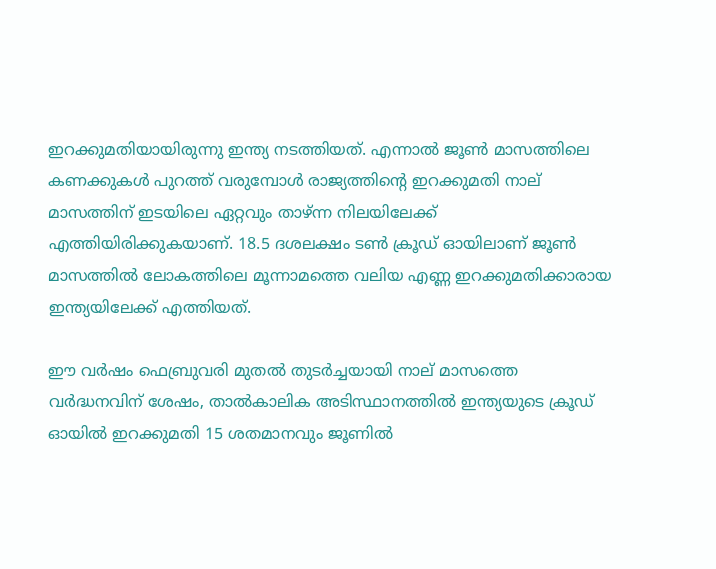ഇറക്കുമതിയായിരുന്നു ഇന്ത്യ നടത്തിയത്. എന്നാല്‍ ജൂണ്‍ മാസത്തിലെ കണക്കുകള്‍ പുറത്ത് വരുമ്പോള്‍ രാജ്യത്തിന്റെ ഇറക്കുമതി നാല് മാസത്തിന് ഇടയിലെ ഏറ്റവും താഴ്ന്ന നിലയിലേക്ക് എത്തിയിരിക്കുകയാണ്. 18.5 ദശലക്ഷം ടണ്‍ ക്രൂഡ് ഓയിലാണ് ജൂണ്‍ മാസത്തില്‍ ലോകത്തിലെ മൂന്നാമത്തെ വലിയ എണ്ണ ഇറക്കുമതിക്കാരായ ഇന്ത്യയിലേക്ക് എത്തിയത്.

ഈ വർഷം ഫെബ്രുവരി മുതൽ തുടർച്ചയായി നാല് മാസത്തെ വർദ്ധനവിന് ശേഷം, താൽകാലിക അടിസ്ഥാനത്തിൽ ഇന്ത്യയുടെ ക്രൂഡ് ഓയിൽ ഇറക്കുമതി 15 ശതമാനവും ജൂണിൽ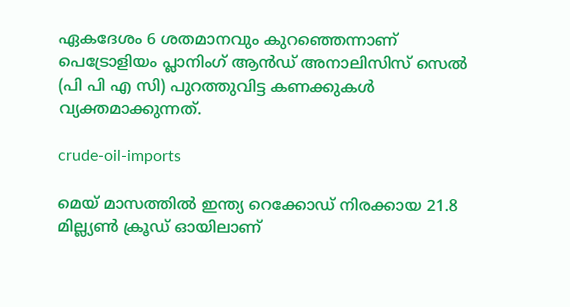ഏകദേശം 6 ശതമാനവും കുറഞ്ഞെന്നാണ് പെട്രോളിയം പ്ലാനിംഗ് ആൻഡ് അനാലിസിസ് സെൽ (പി പി എ സി) പുറത്തുവിട്ട കണക്കുകള്‍ വ്യക്തമാക്കുന്നത്.

crude-oil-imports

മെയ് മാസത്തിൽ ഇന്ത്യ റെക്കോഡ് നിരക്കായ 21.8 മില്ല്യൺ ക്രൂഡ് ഓയിലാണ്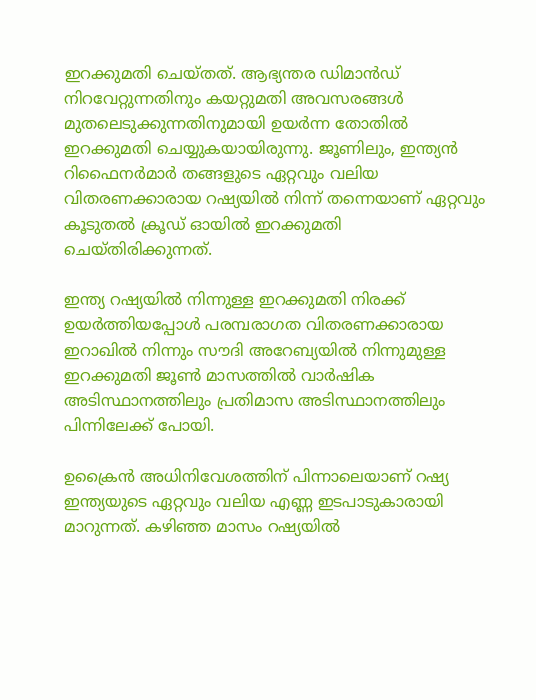ഇറക്കുമതി ചെയ്തത്. ആഭ്യന്തര ഡിമാൻഡ് നിറവേറ്റുന്നതിനും കയറ്റുമതി അവസരങ്ങൾ മുതലെടുക്കുന്നതിനുമായി ഉയർന്ന തോതില്‍ ഇറക്കുമതി ചെയ്യുകയായിരുന്നു. ജൂണിലും, ഇന്ത്യൻ റിഫൈനർമാർ തങ്ങളുടെ ഏറ്റവും വലിയ വിതരണക്കാരായ റഷ്യയിൽ നിന്ന് തന്നെയാണ് ഏറ്റവും കൂടുതല്‍ ക്രൂഡ് ഓയില്‍ ഇറക്കുമതി ചെയ്തിരിക്കുന്നത്.

ഇന്ത്യ റഷ്യയിൽ നിന്നുള്ള ഇറക്കുമതി നിരക്ക് ഉയർത്തിയപ്പോള്‍ പരമ്പരാഗത വിതരണക്കാരായ ഇറാഖിൽ നിന്നും സൗദി അറേബ്യയിൽ നിന്നുമുള്ള ഇറക്കുമതി ജൂൺ മാസത്തിൽ വാർഷിക അടിസ്ഥാനത്തിലും പ്രതിമാസ അടിസ്ഥാനത്തിലും പിന്നിലേക്ക് പോയി.

ഉക്രൈൻ അധിനിവേശത്തിന് പിന്നാലെയാണ് റഷ്യ ഇന്ത്യയുടെ ഏറ്റവും വലിയ എണ്ണ ഇടപാടുകാരായി മാറുന്നത്. കഴിഞ്ഞ മാസം റഷ്യയിൽ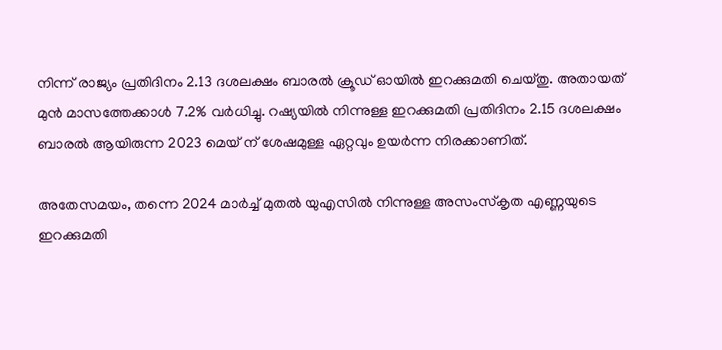നിന്ന് രാജ്യം പ്രതിദിനം 2.13 ദശലക്ഷം ബാരൽ ക്രൂഡ് ഓയിൽ ഇറക്കുമതി ചെയ്തു. അതായത് മുൻ മാസത്തേക്കാൾ 7.2% വർധിച്ചു. റഷ്യയിൽ നിന്നുള്ള ഇറക്കുമതി പ്രതിദിനം 2.15 ദശലക്ഷം ബാരൽ ആയിരുന്ന 2023 മെയ് ന് ശേഷമുള്ള ഏറ്റവും ഉയർന്ന നിരക്കാണിത്.

അതേസമയം, തന്നെ 2024 മാർച്ച് മുതൽ യുഎസിൽ നിന്നുള്ള അസംസ്‌കൃത എണ്ണയുടെ ഇറക്കുമതി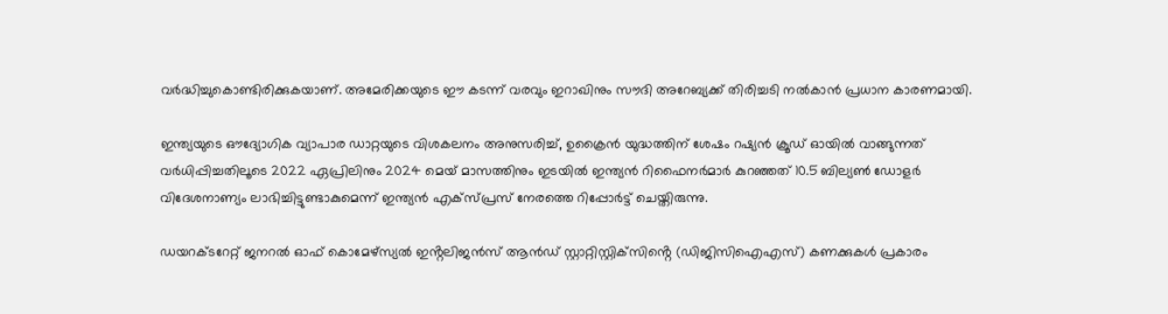വർദ്ധിച്ചുകൊണ്ടിരിക്കുകയാണ്. അമേരിക്കയുടെ ഈ കടന്ന് വരവും ഇറാഖിനും സൗദി അറേബ്യക്ക് തിരിച്ചടി നല്‍കാന്‍ പ്രധാന കാരണമായി.

ഇന്ത്യയുടെ ഔദ്യോഗിക വ്യാപാര ഡാറ്റയുടെ വിശകലനം അനുസരിച്ച്, ഉക്രൈന്‍ യുദ്ധത്തിന് ശേഷം റഷ്യൻ ക്രൂഡ് ഓയിൽ വാങ്ങുന്നത് വർധിപ്പിച്ചതിലൂടെ 2022 ഏപ്രിലിനും 2024 മെയ് മാസത്തിനും ഇടയിൽ ഇന്ത്യൻ റിഫൈനർമാർ കുറഞ്ഞത് 10.5 ബില്യൺ ഡോളർ വിദേശനാണ്യം ലാഭിച്ചിട്ടുണ്ടാകുമെന്ന് ഇന്ത്യന്‍ എക്സ്പ്രസ് നേരത്തെ റിപ്പോർട്ട് ചെയ്തിരുന്നു.

ഡയറക്ടറേറ്റ് ജനറൽ ഓഫ് കൊമേഴ്‌സ്യൽ ഇൻ്റലിജൻസ് ആൻഡ് സ്റ്റാറ്റിസ്റ്റിക്‌സിൻ്റെ (ഡിജിസിഐഎസ്) കണക്കുകൾ പ്രകാരം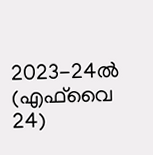2023-24ൽ (എഫ്‌വൈ 24)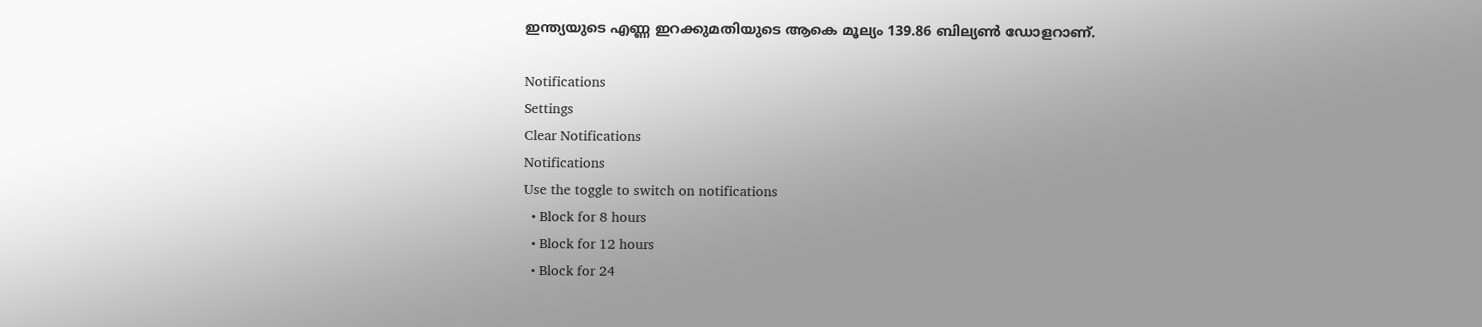ഇന്ത്യയുടെ എണ്ണ ഇറക്കുമതിയുടെ ആകെ മൂല്യം 139.86 ബില്യൺ ഡോളറാണ്.

Notifications
Settings
Clear Notifications
Notifications
Use the toggle to switch on notifications
  • Block for 8 hours
  • Block for 12 hours
  • Block for 24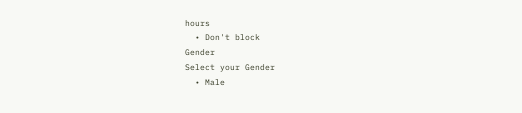hours
  • Don't block
Gender
Select your Gender
  • Male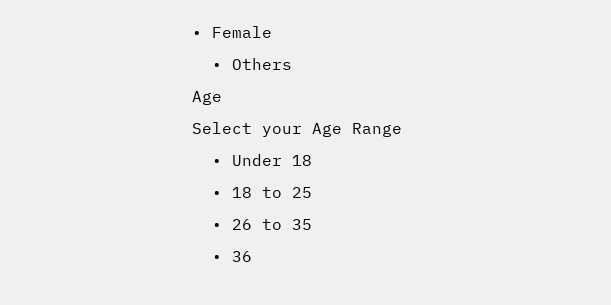• Female
  • Others
Age
Select your Age Range
  • Under 18
  • 18 to 25
  • 26 to 35
  • 36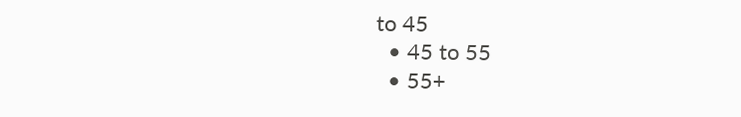to 45
  • 45 to 55
  • 55+